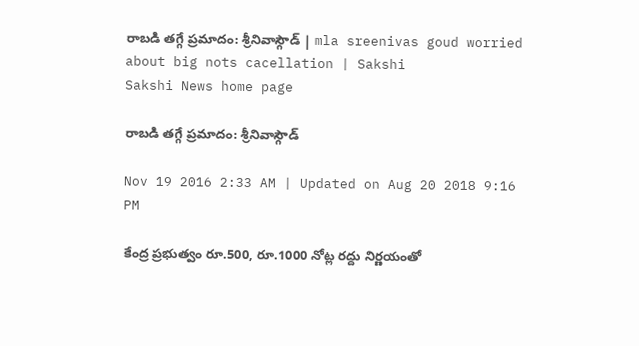రాబడి తగ్గే ప్రమాదం: శ్రీనివాస్గౌడ్ | mla sreenivas goud worried about big nots cacellation | Sakshi
Sakshi News home page

రాబడి తగ్గే ప్రమాదం: శ్రీనివాస్గౌడ్

Nov 19 2016 2:33 AM | Updated on Aug 20 2018 9:16 PM

కేంద్ర ప్రభుత్వం రూ.500, రూ.1000 నోట్ల రద్దు నిర్ణయంతో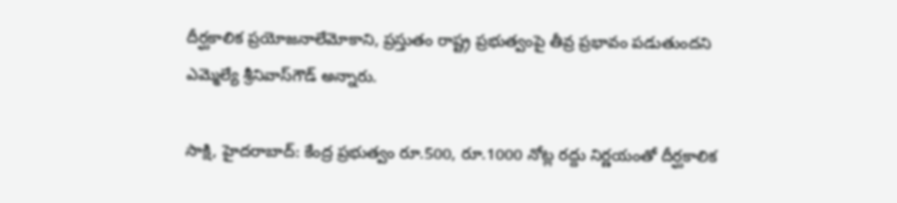దీర్ఘకాలిక ప్రయోజనాలేమోకాని, ప్రస్తుతం రాష్ట్ర ప్రభుత్వంపై తీవ్ర ప్రభావం పడుతుందని ఎమ్మెల్యే శ్రీనివాస్‌గౌడ్ అన్నారు.

సాక్షి, హైదరాబాద్: కేంద్ర ప్రభుత్వం రూ.500, రూ.1000 నోట్ల రద్దు నిర్ణయంతో దీర్ఘకాలిక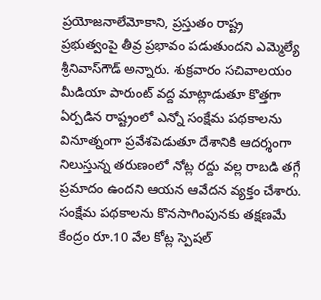ప్రయోజనాలేమోకాని, ప్రస్తుతం రాష్ట్ర ప్రభుత్వంపై తీవ్ర ప్రభావం పడుతుందని ఎమ్మెల్యే శ్రీనివాస్‌గౌడ్ అన్నారు. శుక్రవారం సచివాలయం మీడియా పారుంట్ వద్ద మాట్లాడుతూ కొత్తగా ఏర్పడిన రాష్ట్రంలో ఎన్నో సంక్షేమ పథకాలను వినూత్నంగా ప్రవేశపెడుతూ దేశానికి ఆదర్శంగా నిలుస్తున్న తరుణంలో నోట్ల రద్దు వల్ల రాబడి తగ్గే ప్రమాదం ఉందని ఆయన ఆవేదన వ్యక్తం చేశారు. సంక్షేమ పథకాలను కొనసాగింపునకు తక్షణమే కేంద్రం రూ.10 వేల కోట్ల స్పెషల్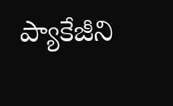ప్యాకేజీని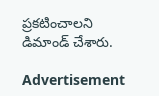ప్రకటించాలని డిమాండ్ చేశారు.

Advertisement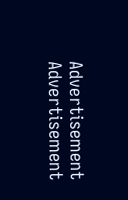Advertisement
Advertisement